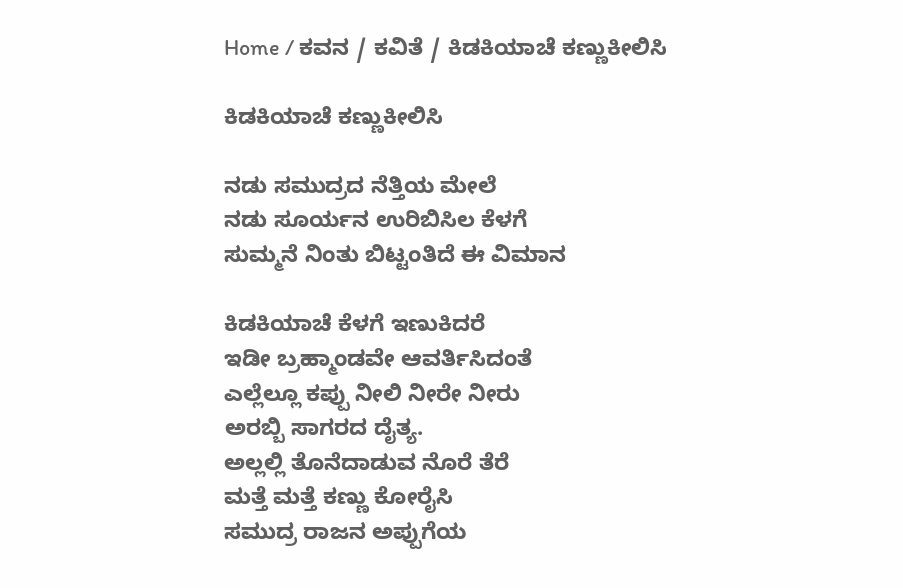Home / ಕವನ / ಕವಿತೆ / ಕಿಡಕಿಯಾಚೆ ಕಣ್ಣುಕೀಲಿಸಿ

ಕಿಡಕಿಯಾಚೆ ಕಣ್ಣುಕೀಲಿಸಿ

ನಡು ಸಮುದ್ರದ ನೆತ್ತಿಯ ಮೇಲೆ
ನಡು ಸೂರ್ಯನ ಉರಿಬಿಸಿಲ ಕೆಳಗೆ
ಸುಮ್ಮನೆ ನಿಂತು ಬಿಟ್ಟಂತಿದೆ ಈ ವಿಮಾನ

ಕಿಡಕಿಯಾಚೆ ಕೆಳಗೆ ಇಣುಕಿದರೆ
ಇಡೀ ಬ್ರಹ್ಮಾಂಡವೇ ಆವರ್ತಿಸಿದಂತೆ
ಎಲ್ಲೆಲ್ಲೂ ಕಪ್ಪು ನೀಲಿ ನೀರೇ ನೀರು
ಅರಬ್ಬಿ ಸಾಗರದ ದೈತ್ಯ.
ಅಲ್ಲಲ್ಲಿ ತೊನೆದಾಡುವ ನೊರೆ ತೆರೆ
ಮತ್ತೆ ಮತ್ತೆ ಕಣ್ಣು ಕೋರೈಸಿ
ಸಮುದ್ರ ರಾಜನ ಅಪ್ಪುಗೆಯ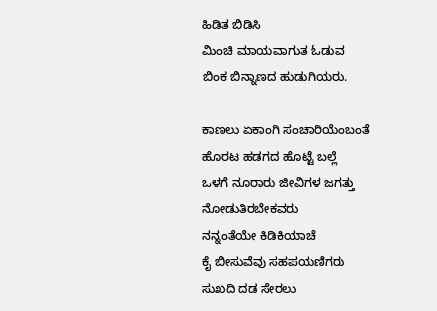ಹಿಡಿತ ಬಿಡಿಸಿ
ಮಿಂಚಿ ಮಾಯವಾಗುತ ಓಡುವ
ಬಿಂಕ ಬಿನ್ನಾಣದ ಹುಡುಗಿಯರು.

ಕಾಣಲು ಏಕಾಂಗಿ ಸಂಚಾರಿಯೆಂಬಂತೆ
ಹೊರಟ ಹಡಗದ ಹೊಟ್ಟೆ ಬಲ್ಲೆ
ಒಳಗೆ ನೂರಾರು ಜೀವಿಗಳ ಜಗತ್ತು
ನೋಡುತಿರಬೇಕವರು
ನನ್ನಂತೆಯೇ ಕಿಡಿಕಿಯಾಚೆ
ಕೈ ಬೀಸುವೆವು ಸಹಪಯಣಿಗರು
ಸುಖದಿ ದಡ ಸೇರಲು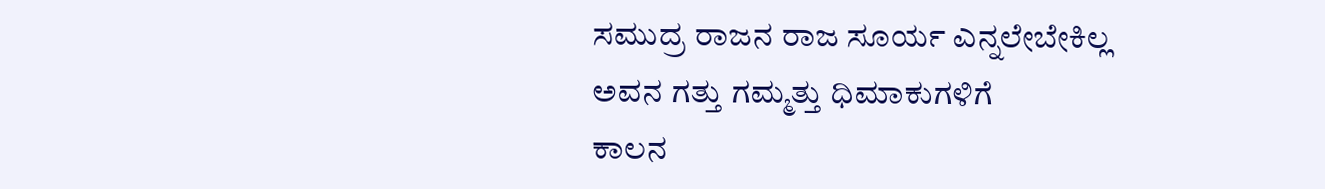ಸಮುದ್ರ ರಾಜನ ರಾಜ ಸೂರ್ಯ ಎನ್ನಲೇಬೇಕಿಲ್ಲ
ಅವನ ಗತ್ತು ಗಮ್ಮತ್ತು ಧಿಮಾಕುಗಳಿಗೆ
ಕಾಲನ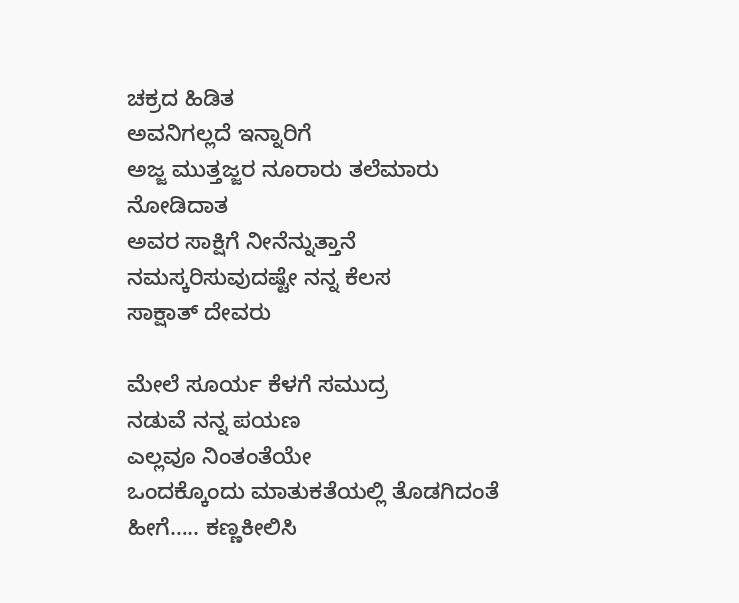ಚಕ್ರದ ಹಿಡಿತ
ಅವನಿಗಲ್ಲದೆ ಇನ್ನಾರಿಗೆ
ಅಜ್ಜ ಮುತ್ತಜ್ಜರ ನೂರಾರು ತಲೆಮಾರು ನೋಡಿದಾತ
ಅವರ ಸಾಕ್ಷಿಗೆ ನೀನೆನ್ನುತ್ತಾನೆ
ನಮಸ್ಕರಿಸುವುದಷ್ಟೇ ನನ್ನ ಕೆಲಸ
ಸಾಕ್ಷಾತ್ ದೇವರು

ಮೇಲೆ ಸೂರ್ಯ ಕೆಳಗೆ ಸಮುದ್ರ
ನಡುವೆ ನನ್ನ ಪಯಣ
ಎಲ್ಲವೂ ನಿಂತಂತೆಯೇ
ಒಂದಕ್ಕೊಂದು ಮಾತುಕತೆಯಲ್ಲಿ ತೊಡಗಿದಂತೆ
ಹೀಗೆ….. ಕಣ್ಣಕೀಲಿಸಿ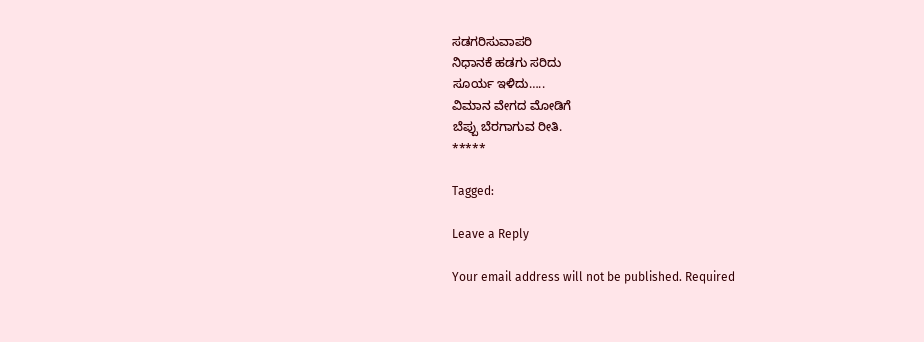ಸಡಗರಿಸುವಾಪರಿ
ನಿಧಾನಕೆ ಹಡಗು ಸರಿದು
ಸೂರ್ಯ ಇಳಿದು…..
ವಿಮಾನ ವೇಗದ ಮೋಡಿಗೆ
ಬೆಪ್ಪು ಬೆರಗಾಗುವ ರೀತಿ.
*****

Tagged:

Leave a Reply

Your email address will not be published. Required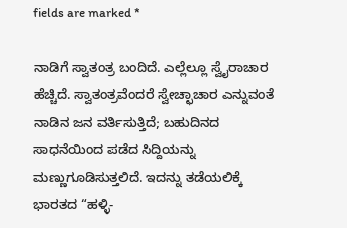fields are marked *

ನಾಡಿಗೆ ಸ್ವಾತಂತ್ರ ಬಂದಿದೆ. ಎಲ್ಲೆಲ್ಲೂ ಸ್ವೈರಾಚಾರ ಹೆಚ್ಚಿದೆ. ಸ್ವಾತಂತ್ರವೆಂದರೆ ಸ್ವೇಚ್ಛಾಚಾರ ಎನ್ನುವಂತೆ ನಾಡಿನ ಜನ ವರ್ತಿಸುತ್ತಿದೆ; ಬಹುದಿನದ ಸಾಧನೆಯಿಂದ ಪಡೆದ ಸಿದ್ದಿಯನ್ನು ಮಣ್ಣುಗೂಡಿಸುತ್ತಲಿದೆ. ಇದನ್ನು ತಡೆಯಲಿಕ್ಕೆ ಭಾರತದ “ಹಳ್ಳಿ-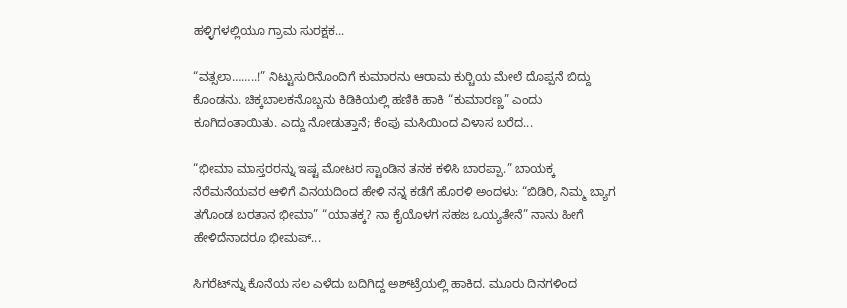ಹಳ್ಳಿಗಳಲ್ಲಿಯೂ ಗ್ರಾಮ ಸುರಕ್ಷಕ...

“ವತ್ಸಲಾ……..!” ನಿಟ್ಟುಸುರಿನೊಂದಿಗೆ ಕುಮಾರನು ಆರಾಮ ಕುರ್‍ಚಿಯ ಮೇಲೆ ದೊಪ್ಪನೆ ಬಿದ್ದು ಕೊಂಡನು. ಚಿಕ್ಕಬಾಲಕನೊಬ್ಬನು ಕಿಡಿಕಿಯಲ್ಲಿ ಹಣಿಕಿ ಹಾಕಿ “ಕುಮಾರಣ್ಣ” ಎಂದು ಕೂಗಿದಂತಾಯಿತು. ಎದ್ದು ನೋಡುತ್ತಾನೆ; ಕೆಂಪು ಮಸಿಯಿಂದ ವಿಳಾಸ ಬರೆದ...

“ಭೀಮಾ ಮಾಸ್ತರರನ್ನು ಇಷ್ಟ ಮೋಟರ ಸ್ಟಾಂಡಿನ ತನಕ ಕಳಿಸಿ ಬಾರಪ್ಪಾ.” ಬಾಯಕ್ಕ ನೆರೆಮನೆಯವರ ಆಳಿಗೆ ವಿನಯದಿಂದ ಹೇಳಿ ನನ್ನ ಕಡೆಗೆ ಹೊರಳಿ ಅಂದಳು: “ಬಿಡಿರಿ, ನಿಮ್ಮ ಬ್ಯಾಗ ತಗೊಂಡ ಬರತಾನ ಭೀಮಾ” “ಯಾತಕ್ಕ? ನಾ ಕೈಯೊಳಗ ಸಹಜ ಒಯ್ಯತೇನೆ” ನಾನು ಹೀಗೆ ಹೇಳಿದೆನಾದರೂ ಭೀಮಪ್...

ಸಿಗರೆಟ್‌ನ್ನು ಕೊನೆಯ ಸಲ ಎಳೆದು ಬದಿಗಿದ್ದ ಅಶ್‌ಟ್ರೆಯಲ್ಲಿ ಹಾಕಿದ. ಮೂರು ದಿನಗಳಿಂದ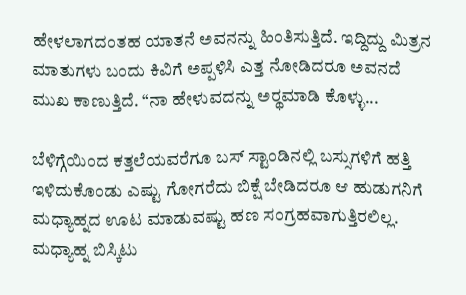ಹೇಳಲಾಗದಂತಹ ಯಾತನೆ ಅವನನ್ನು ಹಿಂತಿಸುತ್ತಿದೆ. ಇದ್ದಿದ್ದು ಮಿತ್ರನ ಮಾತುಗಳು ಬಂದು ಕಿವಿಗೆ ಅಪ್ಪಳಿಸಿ ಎತ್ತ ನೋಡಿದರೂ ಅವನದೆ ಮುಖ ಕಾಣುತ್ತಿದೆ. “ನಾ ಹೇಳುವದನ್ನು ಅರ್‍ಥಮಾಡಿ ಕೊಳ್ಳು...

ಬೆಳಿಗ್ಗೆಯಿಂದ ಕತ್ತಲೆಯವರೆಗೂ ಬಸ್ ಸ್ಟಾಂಡಿನಲ್ಲಿ ಬಸ್ಸುಗಳಿಗೆ ಹತ್ತಿ ಇಳಿದುಕೊಂಡು ಎಷ್ಟು ಗೋಗರೆದು ಬಿಕ್ಷೆ ಬೇಡಿದರೂ ಆ ಹುಡುಗನಿಗೆ ಮಧ್ಯಾಹ್ನದ ಊಟ ಮಾಡುವಷ್ಟು ಹಣ ಸಂಗ್ರಹವಾಗುತ್ತಿರಲಿಲ್ಲ. ಮಧ್ಯಾಹ್ನ ಬಿಸ್ಕಿಟು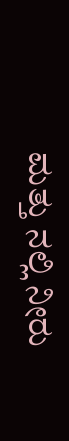ಮತ್ತು ನಲ್ಲಿ ನೀರು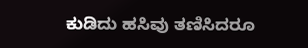ಕುಡಿದು ಹಸಿವು ತಣಿಸಿದರೂ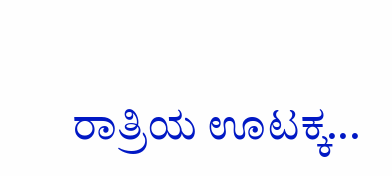ರಾತ್ರಿಯ ಊಟಕ್ಕ...